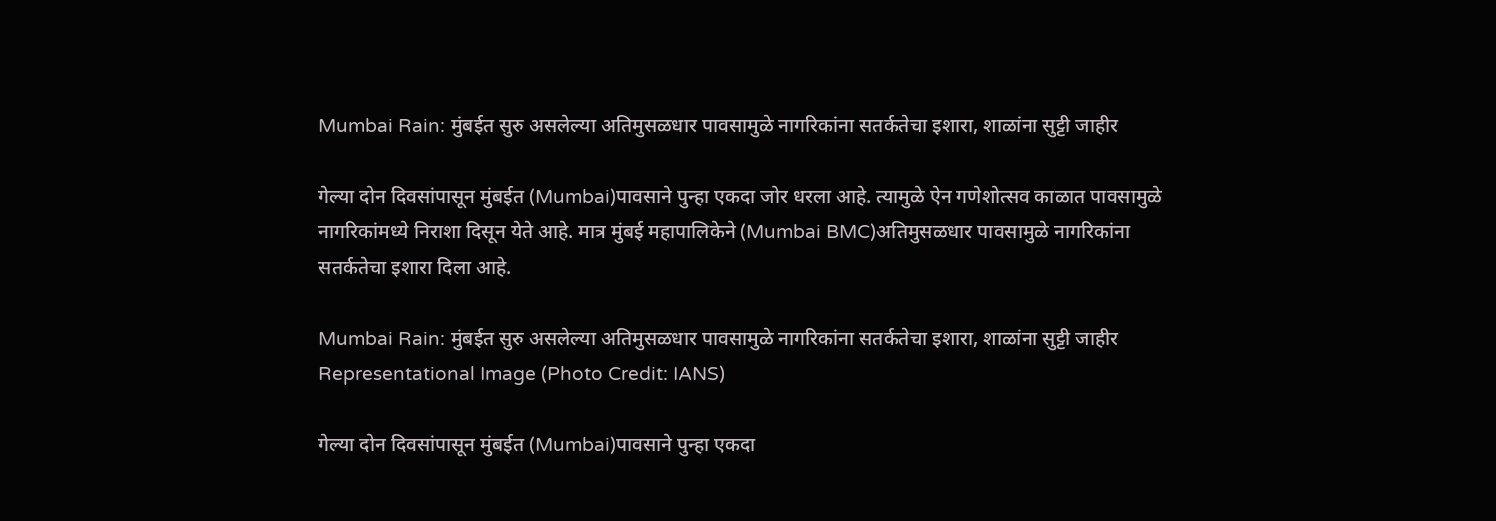Mumbai Rain: मुंबईत सुरु असलेल्या अतिमुसळधार पावसामुळे नागरिकांना सतर्कतेचा इशारा, शाळांना सुट्टी जाहीर

गेल्या दोन दिवसांपासून मुंबईत (Mumbai)पावसाने पुन्हा एकदा जोर धरला आहे. त्यामुळे ऐन गणेशोत्सव काळात पावसामुळे नागरिकांमध्ये निराशा दिसून येते आहे. मात्र मुंबई महापालिकेने (Mumbai BMC)अतिमुसळधार पावसामुळे नागरिकांना सतर्कतेचा इशारा दिला आहे.

Mumbai Rain: मुंबईत सुरु असलेल्या अतिमुसळधार पावसामुळे नागरिकांना सतर्कतेचा इशारा, शाळांना सुट्टी जाहीर
Representational Image (Photo Credit: IANS)

गेल्या दोन दिवसांपासून मुंबईत (Mumbai)पावसाने पुन्हा एकदा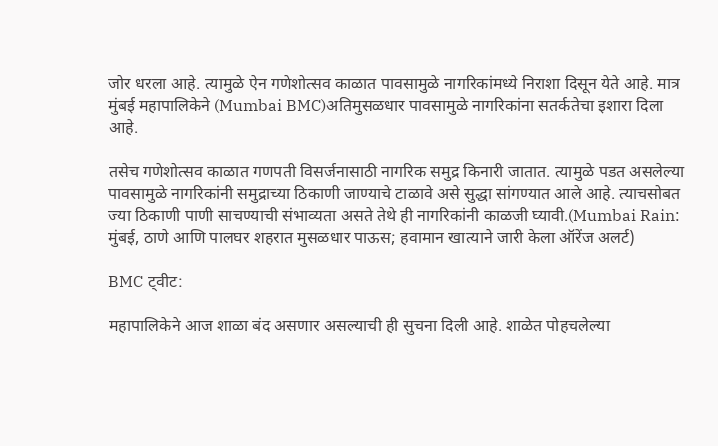जोर धरला आहे. त्यामुळे ऐन गणेशोत्सव काळात पावसामुळे नागरिकांमध्ये निराशा दिसून येते आहे. मात्र मुंबई महापालिकेने (Mumbai BMC)अतिमुसळधार पावसामुळे नागरिकांना सतर्कतेचा इशारा दिला आहे.

तसेच गणेशोत्सव काळात गणपती विसर्जनासाठी नागरिक समुद्र किनारी जातात. त्यामुळे पडत असलेल्या पावसामुळे नागरिकांनी समुद्राच्या ठिकाणी जाण्याचे टाळावे असे सुद्धा सांगण्यात आले आहे. त्याचसोबत ज्या ठिकाणी पाणी साचण्याची संभाव्यता असते तेथे ही नागरिकांनी काळजी घ्यावी.(Mumbai Rain: मुंबई, ठाणे आणि पालघर शहरात मुसळधार पाऊस; हवामान खात्याने जारी केला ऑरेंज अलर्ट)

BMC ट्वीट:

महापालिकेने आज शाळा बंद असणार असल्याची ही सुचना दिली आहे. शाळेत पोहचलेल्या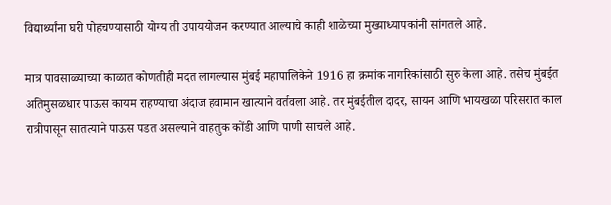विद्यार्थ्यांना घरी पोहचण्यासाठी योग्य ती उपाययोजन करण्यात आल्याचे काही शाळेच्या मुख्याध्यापकांनी सांगतले आहे.

मात्र पावसाळ्याच्या काळात कोणतीही मदत लागल्यास मुंबई महापालिकेने 1916 हा क्रमांक नागरिकांसाठी सुरु केला आहे. तसेच मुंबईत अतिमुसळधार पाऊस कायम राहण्याचा अंदाज हवामान खात्याने वर्तवला आहे. तर मुंबईतील दादर, सायन आणि भायखळा परिसरात काल रात्रीपासून सातत्याने पाऊस पडत असल्याने वाहतुक कोंडी आणि पाणी साचले आहे.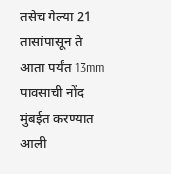तसेच गेल्या 21 तासांपासून ते आता पर्यंत 13mm पावसाची नोंद मुंबईत करण्यात आली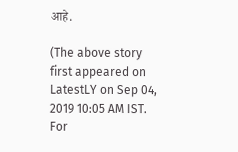आहे.

(The above story first appeared on LatestLY on Sep 04, 2019 10:05 AM IST. For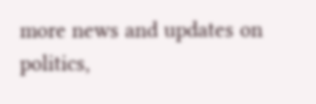more news and updates on politics,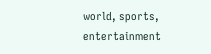world, sports, entertainment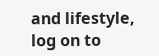and lifestyle, log on to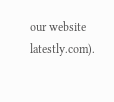our website latestly.com).